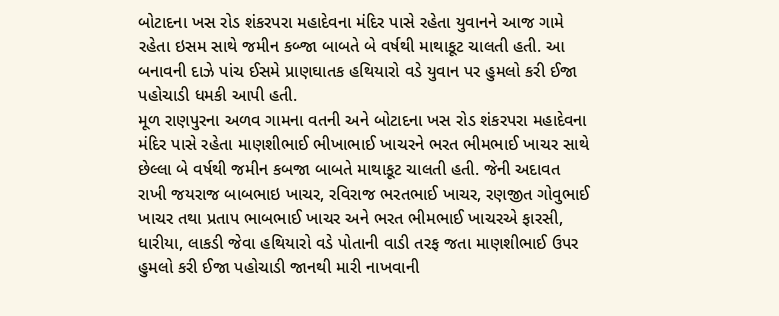બોટાદના ખસ રોડ શંકરપરા મહાદેવના મંદિર પાસે રહેતા યુવાનને આજ ગામે રહેતા ઇસમ સાથે જમીન કબ્જા બાબતે બે વર્ષથી માથાકૂટ ચાલતી હતી. આ બનાવની દાઝે પાંચ ઈસમે પ્રાણઘાતક હથિયારો વડે યુવાન પર હુમલો કરી ઈજા પહોચાડી ધમકી આપી હતી.
મૂળ રાણપુરના અળવ ગામના વતની અને બોટાદના ખસ રોડ શંકરપરા મહાદેવના મંદિર પાસે રહેતા માણશીભાઈ ભીખાભાઈ ખાચરને ભરત ભીમભાઈ ખાચર સાથે છેલ્લા બે વર્ષથી જમીન કબજા બાબતે માથાકૂટ ચાલતી હતી. જેની અદાવત રાખી જયરાજ બાબભાઇ ખાચર, રવિરાજ ભરતભાઈ ખાચર, રણજીત ગોવુભાઈ ખાચર તથા પ્રતાપ ભાબભાઈ ખાચર અને ભરત ભીમભાઈ ખાચરએ ફારસી, ધારીયા, લાકડી જેવા હથિયારો વડે પોતાની વાડી તરફ જતા માણશીભાઈ ઉપર હુમલો કરી ઈજા પહોચાડી જાનથી મારી નાખવાની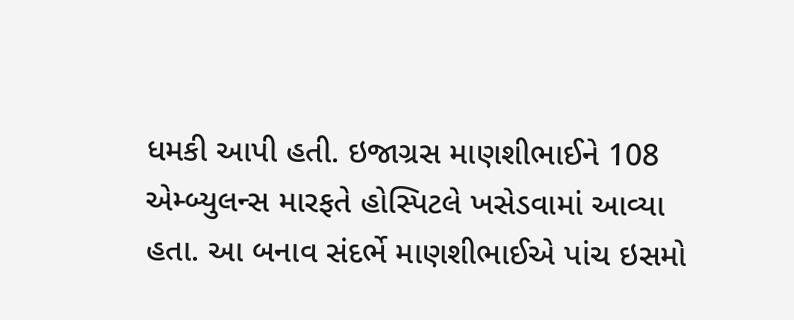ધમકી આપી હતી. ઇજાગ્રસ માણશીભાઈને 108 એમ્બ્યુલન્સ મારફતે હોસ્પિટલે ખસેડવામાં આવ્યા હતા. આ બનાવ સંદર્ભે માણશીભાઈએ પાંચ ઇસમો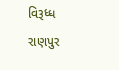વિરૂધ્ધ રાણપુર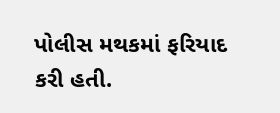પોલીસ મથકમાં ફરિયાદ કરી હતી.